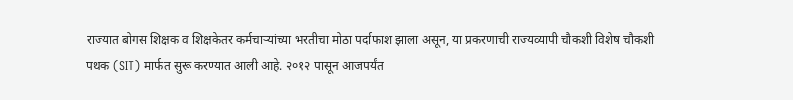राज्यात बोगस शिक्षक व शिक्षकेतर कर्मचाऱ्यांच्या भरतीचा मोठा पर्दाफाश झाला असून, या प्रकरणाची राज्यव्यापी चौकशी विशेष चौकशी पथक (SIT) मार्फत सुरू करण्यात आली आहे. २०१२ पासून आजपर्यंत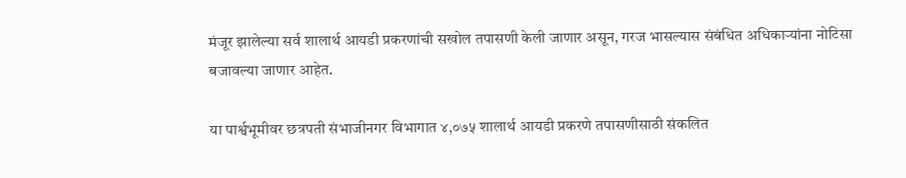मंजूर झालेल्या सर्व शालार्थ आयडी प्रकरणांची सखोल तपासणी केली जाणार असून, गरज भासल्यास संबंधित अधिकाऱ्यांना नोटिसा बजावल्या जाणार आहेत.

या पार्श्वभूमीवर छत्रपती संभाजीनगर विभागात ४,०७५ शालार्थ आयडी प्रकरणे तपासणीसाठी संकलित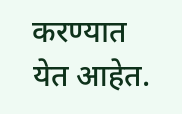करण्यात येत आहेत.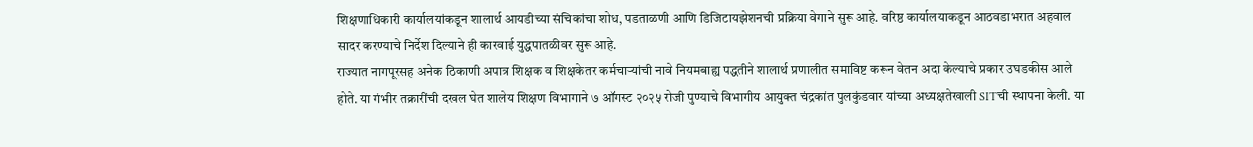शिक्षणाधिकारी कार्यालयांकडून शालार्थ आयडीच्या संचिकांचा शोध, पडताळणी आणि डिजिटायझेशनची प्रक्रिया वेगाने सुरू आहे. वरिष्ठ कार्यालयाकडून आठवडाभरात अहवाल सादर करण्याचे निर्देश दिल्याने ही कारवाई युद्धपातळीवर सुरू आहे.
राज्यात नागपूरसह अनेक ठिकाणी अपात्र शिक्षक व शिक्षकेतर कर्मचाऱ्यांची नावे नियमबाह्य पद्धतीने शालार्थ प्रणालीत समाविष्ट करून वेतन अदा केल्याचे प्रकार उघडकीस आले होते. या गंभीर तक्रारींची दखल घेत शालेय शिक्षण विभागाने ७ ऑगस्ट २०२५ रोजी पुण्याचे विभागीय आयुक्त चंद्रकांत पुलकुंडवार यांच्या अध्यक्षतेखाली SITची स्थापना केली. या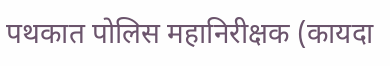पथकात पोलिस महानिरीक्षक (कायदा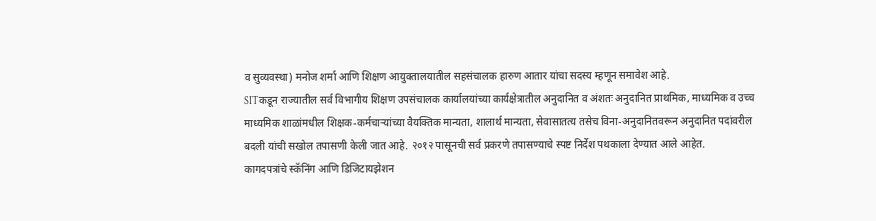व सुव्यवस्था) मनोज शर्मा आणि शिक्षण आयुक्तालयातील सहसंचालक हारुण आतार यांचा सदस्य म्हणून समावेश आहे.
SITकडून राज्यातील सर्व विभागीय शिक्षण उपसंचालक कार्यालयांच्या कार्यक्षेत्रातील अनुदानित व अंशतः अनुदानित प्राथमिक, माध्यमिक व उच्च माध्यमिक शाळांमधील शिक्षक-कर्मचाऱ्यांच्या वैयक्तिक मान्यता, शालार्थ मान्यता, सेवासातत्य तसेच विना-अनुदानितवरून अनुदानित पदांवरील बदली यांची सखोल तपासणी केली जात आहे. २०१२ पासूनची सर्व प्रकरणे तपासण्याचे स्पष्ट निर्देश पथकाला देण्यात आले आहेत.
कागदपत्रांचे स्कॅनिंग आणि डिजिटायझेशन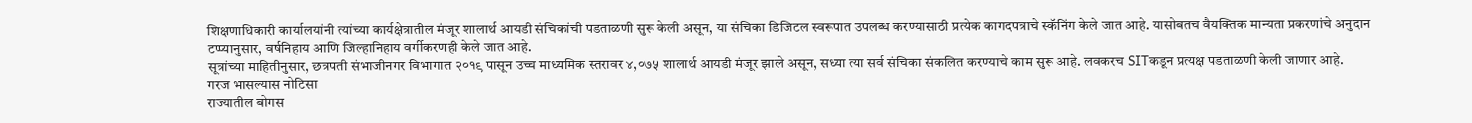शिक्षणाधिकारी कार्यालयांनी त्यांच्या कार्यक्षेत्रातील मंजूर शालार्थ आयडी संचिकांची पडताळणी सुरू केली असून, या संचिका डिजिटल स्वरूपात उपलब्ध करण्यासाठी प्रत्येक कागदपत्राचे स्कॅनिंग केले जात आहे. यासोबतच वैयक्तिक मान्यता प्रकरणांचे अनुदान टप्प्यानुसार, वर्षनिहाय आणि जिल्हानिहाय वर्गीकरणही केले जात आहे.
सूत्रांच्या माहितीनुसार, छत्रपती संभाजीनगर विभागात २०१९ पासून उच्च माध्यमिक स्तरावर ४,०७५ शालार्थ आयडी मंजूर झाले असून, सध्या त्या सर्व संचिका संकलित करण्याचे काम सुरू आहे. लवकरच SITकडून प्रत्यक्ष पडताळणी केली जाणार आहे.
गरज भासल्यास नोटिसा
राज्यातील बोगस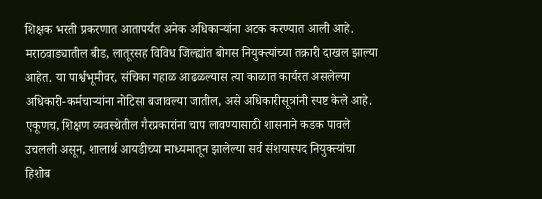शिक्षक भरती प्रकरणात आतापर्यंत अनेक अधिकाऱ्यांना अटक करण्यात आली आहे. मराठवाड्यातील बीड, लातूरसह विविध जिल्ह्यांत बोगस नियुक्त्यांच्या तक्रारी दाखल झाल्या आहेत. या पार्श्वभूमीवर, संचिका गहाळ आढळल्यास त्या काळात कार्यरत असलेल्या अधिकारी-कर्मचाऱ्यांना नोटिसा बजावल्या जातील, असे अधिकारीसूत्रांनी स्पष्ट केले आहे.
एकूणच, शिक्षण व्यवस्थेतील गैरप्रकारांना चाप लावण्यासाठी शासनाने कडक पावले उचलली असून, शालार्थ आयडीच्या माध्यमातून झालेल्या सर्व संशयास्पद नियुक्त्यांचा हिशोब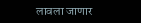लावला जाणार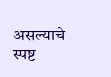असल्याचे स्पष्ट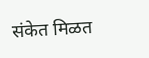संकेत मिळत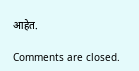आहेत.

Comments are closed.